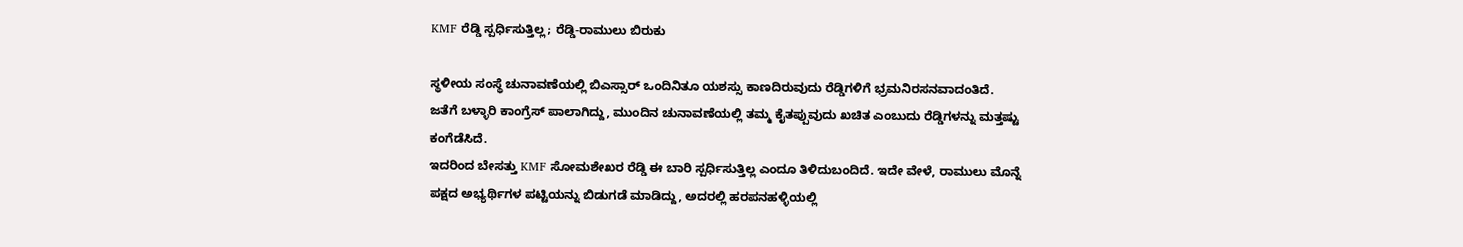KMF ರೆಡ್ಡಿ ಸ್ಪರ್ಧಿಸುತ್ತಿಲ್ಲ; ರೆಡ್ಡಿ-ರಾಮುಲು ಬಿರುಕು

ಸ್ಥಳೀಯ ಸಂಸ್ಥೆ ಚುನಾವಣೆಯಲ್ಲಿ ಬಿಎಸ್ಸಾರ್ ಒಂದಿನಿತೂ ಯಶಸ್ಸು ಕಾಣದಿರುವುದು ರೆಡ್ಡಿಗಳಿಗೆ ಭ್ರಮನಿರಸನವಾದಂತಿದೆ. ಜತೆಗೆ ಬಳ್ಳಾರಿ ಕಾಂಗ್ರೆಸ್ ಪಾಲಾಗಿದ್ದು, ಮುಂದಿನ ಚುನಾವಣೆಯಲ್ಲಿ ತಮ್ಮ ಕೈತಪ್ಪುವುದು ಖಚಿತ ಎಂಬುದು ರೆಡ್ಡಿಗಳನ್ನು ಮತ್ತಷ್ಟು ಕಂಗೆಡೆಸಿದೆ.
ಇದರಿಂದ ಬೇಸತ್ತು KMF ಸೋಮಶೇಖರ ರೆಡ್ಡಿ ಈ ಬಾರಿ ಸ್ಪರ್ಧಿಸುತ್ತಿಲ್ಲ ಎಂದೂ ತಿಳಿದುಬಂದಿದೆ. ಇದೇ ವೇಳೆ, ರಾಮುಲು ಮೊನ್ನೆ ಪಕ್ಷದ ಅಭ್ಯರ್ಥಿಗಳ ಪಟ್ಟಿಯನ್ನು ಬಿಡುಗಡೆ ಮಾಡಿದ್ದು, ಅದರಲ್ಲಿ ಹರಪನಹಳ್ಳಿಯಲ್ಲಿ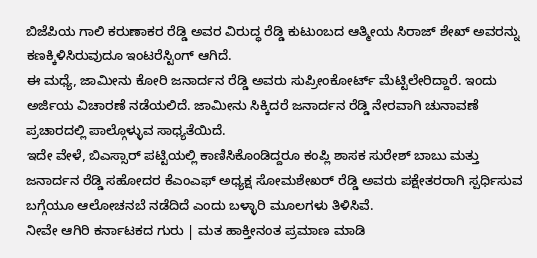ಬಿಜೆಪಿಯ ಗಾಲಿ ಕರುಣಾಕರ ರೆಡ್ಡಿ ಅವರ ವಿರುದ್ಧ ರೆಡ್ಡಿ ಕುಟುಂಬದ ಆತ್ಮೀಯ ಸಿರಾಜ್ ಶೇಖ್ ಅವರನ್ನು ಕಣಕ್ಕಿಳಿಸಿರುವುದೂ ಇಂಟರೆಸ್ಟಿಂಗ್ ಆಗಿದೆ.
ಈ ಮಧ್ಯೆ, ಜಾಮೀನು ಕೋರಿ ಜನಾರ್ದನ ರೆಡ್ಡಿ ಅವರು ಸುಪ್ರೀಂಕೋರ್ಟ್ ಮೆಟ್ಟಿಲೇರಿದ್ದಾರೆ. ಇಂದು ಅರ್ಜಿಯ ವಿಚಾರಣೆ ನಡೆಯಲಿದೆ. ಜಾಮೀನು ಸಿಕ್ಕಿದರೆ ಜನಾರ್ದನ ರೆಡ್ಡಿ ನೇರವಾಗಿ ಚುನಾವಣೆ ಪ್ರಚಾರದಲ್ಲಿ ಪಾಲ್ಗೊಳ್ಳುವ ಸಾಧ್ಯತೆಯಿದೆ.
ಇದೇ ವೇಳೆ, ಬಿಎಸ್ಸಾರ್ ಪಟ್ಟಿಯಲ್ಲಿ ಕಾಣಿಸಿಕೊಂಡಿದ್ದರೂ ಕಂಪ್ಲಿ ಶಾಸಕ ಸುರೇಶ್ ಬಾಬು ಮತ್ತು ಜನಾರ್ದನ ರೆಡ್ಡಿ ಸಹೋದರ ಕೆಎಂಎಫ್ ಅಧ್ಯಕ್ಷ ಸೋಮಶೇಖರ್ ರೆಡ್ಡಿ ಅವರು ಪಕ್ಷೇತರರಾಗಿ ಸ್ಪರ್ಧಿಸುವ ಬಗ್ಗೆಯೂ ಆಲೋಚನಬೆ ನಡೆದಿದೆ ಎಂದು ಬಳ್ಳಾರಿ ಮೂಲಗಳು ತಿಳಿಸಿವೆ.
ನೀವೇ ಆಗಿರಿ ಕರ್ನಾಟಕದ ಗುರು | ಮತ ಹಾಕ್ತೀನಂತ ಪ್ರಮಾಣ ಮಾಡಿ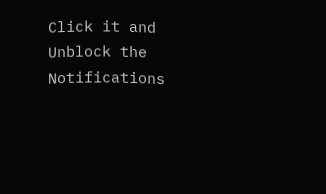Click it and Unblock the Notifications